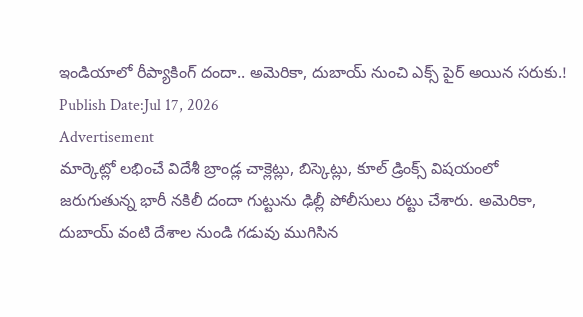ఇండియాలో రీప్యాకింగ్ దందా.. అమెరికా, దుబాయ్ నుంచి ఎక్స్ పైర్ అయిన సరుకు.!
Publish Date:Jul 17, 2026
Advertisement
మార్కెట్లో లభించే విదేశీ బ్రాండ్ల చాక్లెట్లు, బిస్కెట్లు, కూల్ డ్రింక్స్ విషయంలో జరుగుతున్న భారీ నకిలీ దందా గుట్టును ఢిల్లీ పోలీసులు రట్టు చేశారు. అమెరికా, దుబాయ్ వంటి దేశాల నుండి గడువు ముగిసిన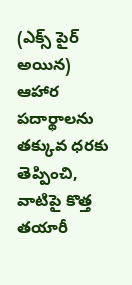(ఎక్స్ పైర్ అయిన) ఆహార పదార్థాలను తక్కువ ధరకు తెప్పించి, వాటిపై కొత్త తయారీ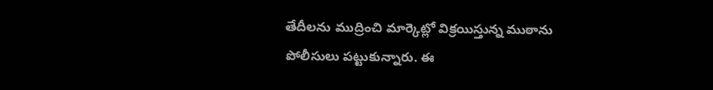తేదీలను ముద్రించి మార్కెట్లో విక్రయిస్తున్న ముఠాను పోలీసులు పట్టుకున్నారు. ఈ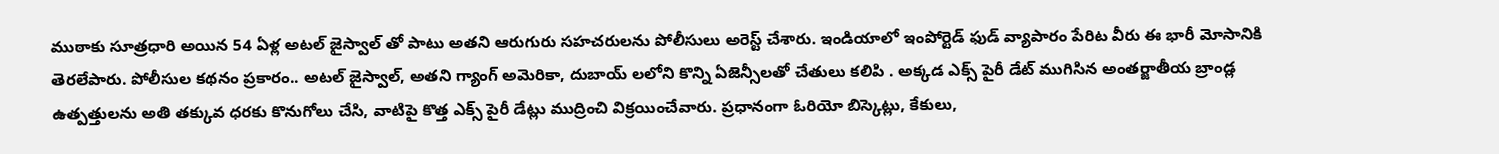ముఠాకు సూత్రధారి అయిన 54 ఏళ్ల అటల్ జైస్వాల్ తో పాటు అతని ఆరుగురు సహచరులను పోలీసులు అరెస్ట్ చేశారు. ఇండియాలో ఇంపోర్టెడ్ ఫుడ్ వ్యాపారం పేరిట వీరు ఈ భారీ మోసానికి తెరలేపారు. పోలీసుల కథనం ప్రకారం.. అటల్ జైస్వాల్, అతని గ్యాంగ్ అమెరికా, దుబాయ్ లలోని కొన్ని ఏజెన్సీలతో చేతులు కలిపి . అక్కడ ఎక్స్ పైరీ డేట్ ముగిసిన అంతర్జాతీయ బ్రాండ్ల ఉత్పత్తులను అతి తక్కువ ధరకు కొనుగోలు చేసి, వాటిపై కొత్త ఎక్స్ పైరీ డేట్లు ముద్రించి విక్రయించేవారు. ప్రధానంగా ఓరియో బిస్కెట్లు, కేకులు,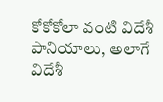కోకోకోలా వంటి విదేశీ పానియాలు, అలాగే విదేశీ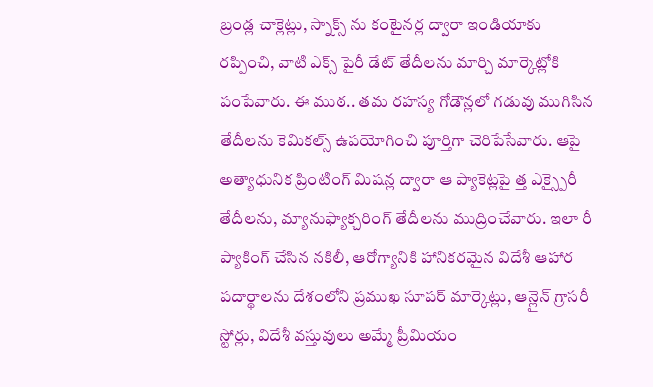బ్రండ్ల చాక్లెట్లు, స్నాక్స్ ను కంటైనర్ల ద్వారా ఇండియాకు రప్పించి, వాటి ఎక్స్ పైరీ డేట్ తేదీలను మార్చి మార్కెట్లోకి పంపేవారు. ఈ ముఠ.. తమ రహస్య గోడౌన్లలో గడువు ముగిసిన తేదీలను కెమికల్స్ ఉపయోగించి పూర్తిగా చెరిపేసేవారు. ఆపై అత్యాధునిక ప్రింటింగ్ మిషన్ల ద్వారా ఆ ప్యాకెట్లపై త్త ఎక్స్పైరీ తేదీలను, మ్యానుఫ్యాక్చరింగ్ తేదీలను ముద్రించేవారు. ఇలా రీ ప్యాకింగ్ చేసిన నకిలీ, ఆరోగ్యానికి హానికరమైన విదేశీ ఆహార పదార్థాలను దేశంలోని ప్రముఖ సూపర్ మార్కెట్లు, ఆన్లైన్ గ్రాసరీ స్టోర్లు, విదేశీ వస్తువులు అమ్మే ప్రీమియం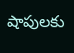షాపులకు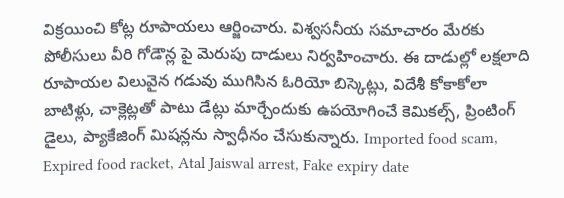విక్రయించి కోట్ల రూపాయలు ఆర్జించారు. విశ్వసనీయ సమాచారం మేరకు పోలీసులు వీరి గోడౌన్ల పై మెరుపు దాడులు నిర్వహించారు. ఈ దాడుల్లో లక్షలాది రూపాయల విలువైన గడువు ముగిసిన ఓరియో బిస్కెట్లు, విదేశీ కోకాకోలా బాటిళ్లు, చాక్లెట్లతో పాటు డేట్లు మార్చేందుకు ఉపయోగించే కెమికల్స్, ప్రింటింగ్ డైలు, ప్యాకేజింగ్ మిషన్లను స్వాధీనం చేసుకున్నారు. Imported food scam, Expired food racket, Atal Jaiswal arrest, Fake expiry date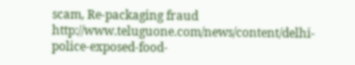scam, Re-packaging fraud
http://www.teluguone.com/news/content/delhi-police-exposed-food-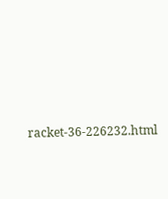racket-36-226232.html